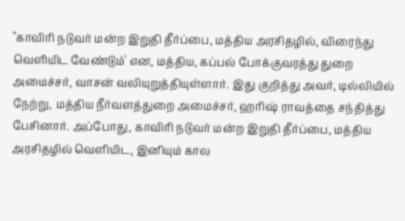"காவிரி நடுவர் மன்ற இறுதி தீர்ப்பை, மத்திய அரசிதழில், விரைந்து வெளியிட வேண்டும்' என, மத்திய, கப்பல் போக்குவரத்து துறை அமைச்சர், வாசன் வலியுறுத்தியுள்ளார். இது குறித்து அவர், டில்லியில் நேற்று, மத்திய நீர்வளத்துறை அமைச்சர், ஹரிஷ் ராவத்தை சந்தித்து பேசினார். அப்போது, காவிரி நடுவர் மன்ற இறுதி தீர்ப்பை, மத்திய அரசிதழில் வெளியிட, இனியும் கால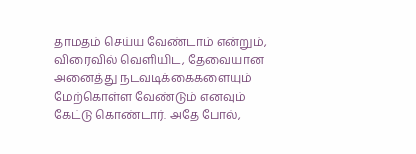தாமதம் செய்ய வேண்டாம் என்றும், விரைவில் வெளியிட, தேவையான அனைத்து நடவடிக்கைகளையும் மேற்கொள்ள வேண்டும் எனவும் கேட்டு கொண்டார். அதே போல்,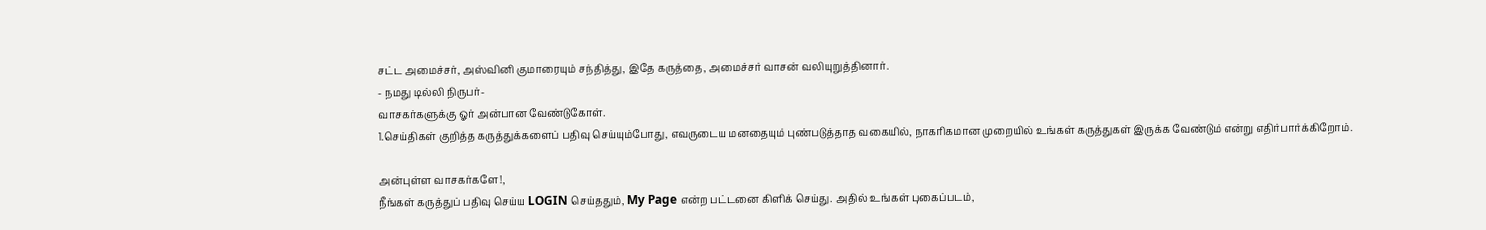சட்ட அமைச்சர், அஸ்வினி குமாரையும் சந்தித்து, இதே கருத்தை, அமைச்சர் வாசன் வலியுறுத்தினார்.
- நமது டில்லி நிருபர்-
வாசகர்களுக்கு ஓர் அன்பான வேண்டுகோள்.
1.செய்திகள் குறித்த கருத்துக்களைப் பதிவு செய்யும்போது, எவருடைய மனதையும் புண்படுத்தாத வகையில், நாகரிகமான முறையில் உங்கள் கருத்துகள் இருக்க வேண்டும் என்று எதிர்பார்க்கிறோம்.

அன்புள்ள வாசகர்களே!,
நீங்கள் கருத்துப் பதிவு செய்ய LOGIN செய்ததும், My Page என்ற பட்டனை கிளிக் செய்து. அதில் உங்கள் புகைப்படம்,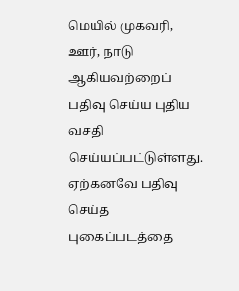மெயில் முகவரி, ஊர், நாடு ஆகியவற்றைப் பதிவு செய்ய புதிய வசதி செய்யப்பட்டுள்ளது. ஏற்கனவே பதிவு செய்த புகைப்படத்தை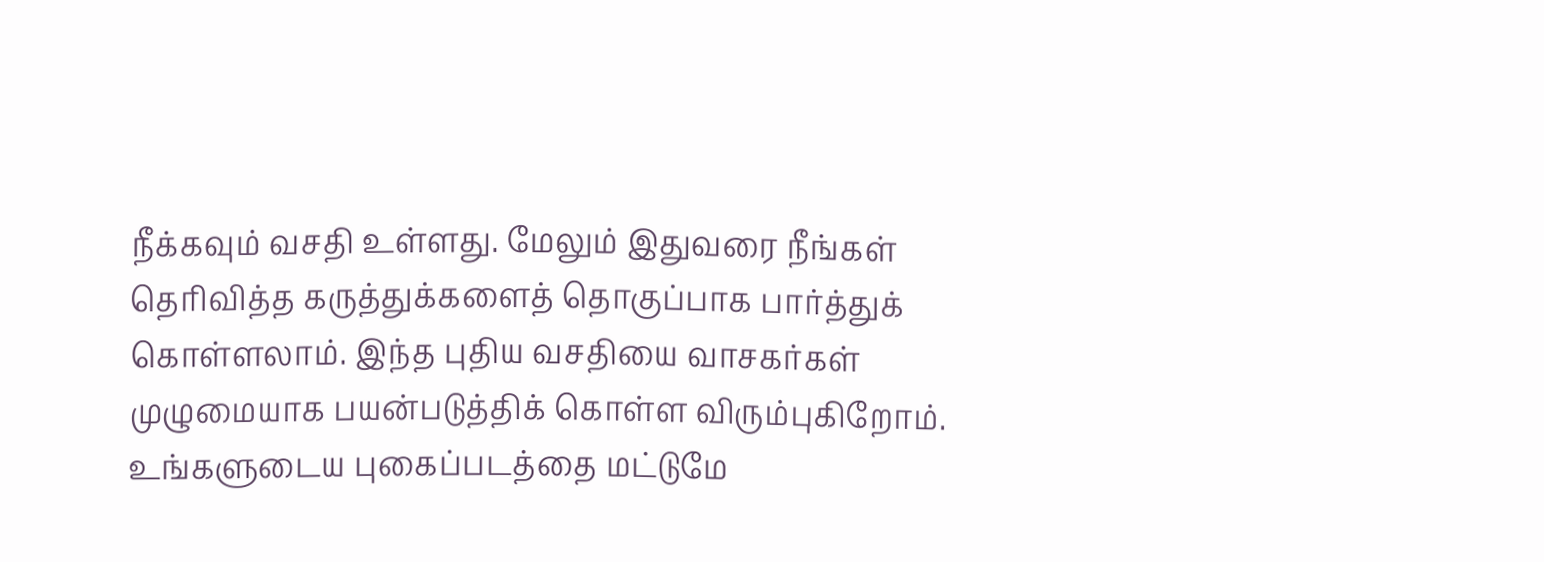நீக்கவும் வசதி உள்ளது. மேலும் இதுவரை நீங்கள் தெரிவித்த கருத்துக்களைத் தொகுப்பாக பார்த்துக் கொள்ளலாம். இந்த புதிய வசதியை வாசகர்கள் முழுமையாக பயன்படுத்திக் கொள்ள விரும்புகிறோம். உங்களுடைய புகைப்படத்தை மட்டுமே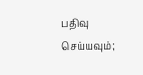பதிவு செய்யவும்;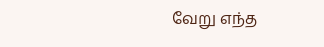வேறு எந்த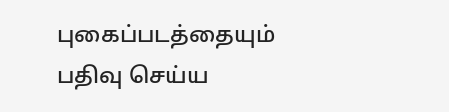புகைப்படத்தையும் பதிவு செய்ய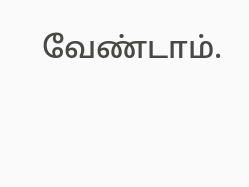வேண்டாம்.